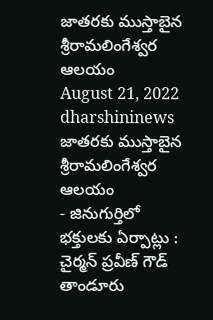జాతరకు ముస్తాబైన శ్రీరామలింగేశ్వర ఆలయం
August 21, 2022
dharshininews
జాతరకు ముస్తాబైన శ్రీరామలింగేశ్వర ఆలయం
- జినుగుర్తిలో భక్తులకు ఏర్పాట్లు : చైర్మన్ ప్రవీణ్ గౌడ్
తాండూరు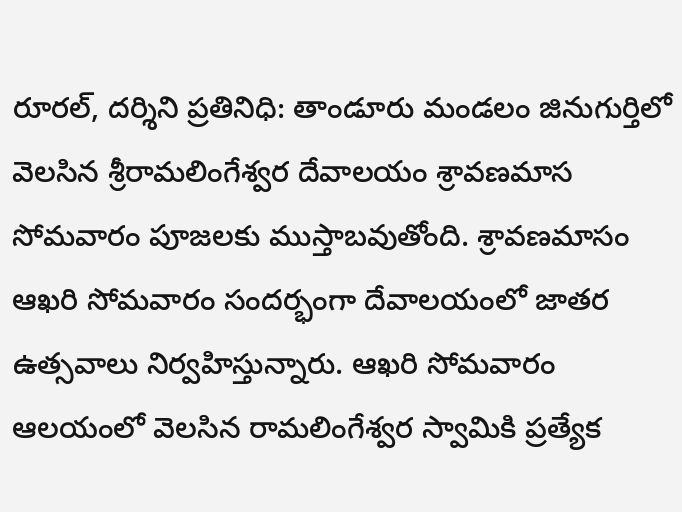రూరల్, దర్శిని ప్రతినిధి: తాండూరు మండలం జినుగుర్తిలో వెలసిన శ్రీరామలింగేశ్వర దేవాలయం శ్రావణమాస సోమవారం పూజలకు ముస్తాబవుతోంది. శ్రావణమాసం ఆఖరి సోమవారం సందర్భంగా దేవాలయంలో జాతర ఉత్సవాలు నిర్వహిస్తున్నారు. ఆఖరి సోమవారం ఆలయంలో వెలసిన రామలింగేశ్వర స్వామికి ప్రత్యేక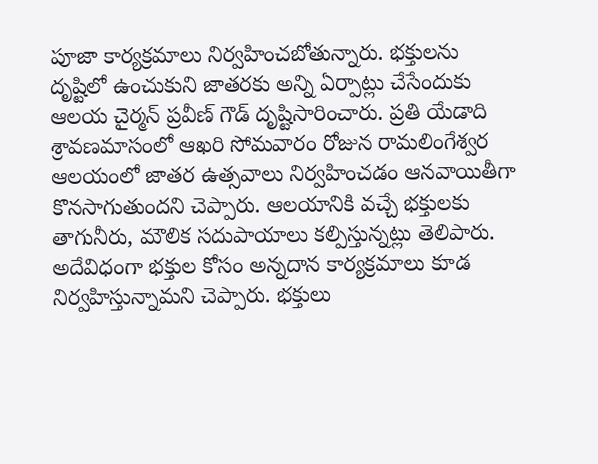పూజా కార్యక్రమాలు నిర్వహించబోతున్నారు. భక్తులను దృష్టిలో ఉంచుకుని జాతరకు అన్ని ఏర్పాట్లు చేసేందుకు ఆలయ చైర్మన్ ప్రవీణ్ గౌడ్ దృష్టిసారించారు. ప్రతి యేడాది శ్రావణమాసంలో ఆఖరి సోమవారం రోజున రామలింగేశ్వర ఆలయంలో జాతర ఉత్సవాలు నిర్వహించడం ఆనవాయితీగా కొనసాగుతుందని చెప్పారు. ఆలయానికి వచ్చే భక్తులకు తాగునీరు, మౌలిక సదుపాయాలు కల్పిస్తున్నట్లు తెలిపారు. అదేవిధంగా భక్తుల కోసం అన్నదాన కార్యక్రమాలు కూడ నిర్వహిస్తున్నామని చెప్పారు. భక్తులు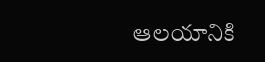ఆలయానికి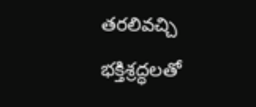తరలివచ్చి భక్తిశ్రద్ధలతో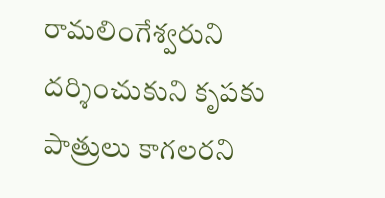రామలింగేశ్వరుని దర్శించుకుని కృపకు పాత్రులు కాగలరని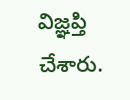విజ్ఞప్తి చేశారు.